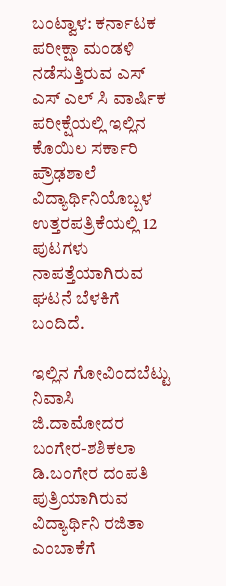ಬಂಟ್ವಾಳ: ಕರ್ನಾಟಕ ಪರೀಕ್ಷಾ ಮಂಡಳಿ ನಡೆಸುತ್ತಿರುವ ಎಸ್ ಎಸ್ ಎಲ್ ಸಿ ವಾರ್ಷಿಕ ಪರೀಕ್ಷೆಯಲ್ಲಿ ಇಲ್ಲಿನ ಕೊಯಿಲ ಸರ್ಕಾರಿ ಪ್ರೌಢಶಾಲೆ ವಿದ್ಯಾರ್ಥಿನಿಯೊಬ್ಬಳ ಉತ್ತರಪತ್ರಿಕೆಯಲ್ಲಿ 12 ಪುಟಗಳು ನಾಪತ್ತೆಯಾಗಿರುವ ಘಟನೆ ಬೆಳಕಿಗೆ ಬಂದಿದೆ.

ಇಲ್ಲಿನ ಗೋವಿಂದಬೆಟ್ಟು ನಿವಾಸಿ ಜಿ.ದಾಮೋದರ ಬಂಗೇರ-ಶಶಿಕಲಾ ಡಿ.ಬಂಗೇರ ದಂಪತಿ ಪುತ್ರಿಯಾಗಿರುವ ವಿದ್ಯಾರ್ಥಿನಿ ರಜಿತಾ ಎಂಬಾಕೆಗೆ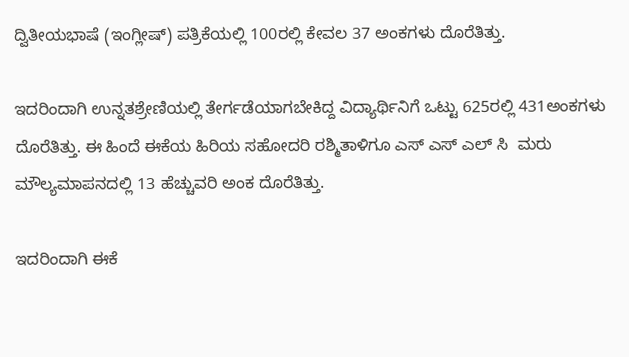ದ್ವಿತೀಯಭಾಷೆ (ಇಂಗ್ಲೀಷ್) ಪತ್ರಿಕೆಯಲ್ಲಿ 100ರಲ್ಲಿ ಕೇವಲ 37 ಅಂಕಗಳು ದೊರೆತಿತ್ತು.

ಇದರಿಂದಾಗಿ ಉನ್ನತಶ್ರೇಣಿಯಲ್ಲಿ ತೇರ್ಗಡೆಯಾಗಬೇಕಿದ್ದ ವಿದ್ಯಾರ್ಥಿನಿಗೆ ಒಟ್ಟು 625ರಲ್ಲಿ 431ಅಂಕಗಳು ದೊರೆತಿತ್ತು. ಈ ಹಿಂದೆ ಈಕೆಯ ಹಿರಿಯ ಸಹೋದರಿ ರಶ್ಮಿತಾಳಿಗೂ ಎಸ್ ಎಸ್ ಎಲ್ ಸಿ  ಮರು ಮೌಲ್ಯಮಾಪನದಲ್ಲಿ 13 ಹೆಚ್ಚುವರಿ ಅಂಕ ದೊರೆತಿತ್ತು.

ಇದರಿಂದಾಗಿ ಈಕೆ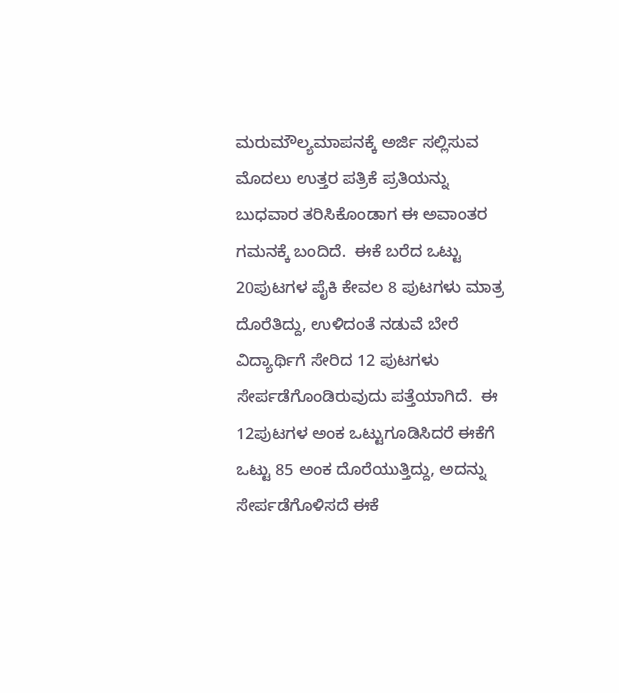ಮರುಮೌಲ್ಯಮಾಪನಕ್ಕೆ ಅರ್ಜಿ ಸಲ್ಲಿಸುವ ಮೊದಲು ಉತ್ತರ ಪತ್ರಿಕೆ ಪ್ರತಿಯನ್ನು ಬುಧವಾರ ತರಿಸಿಕೊಂಡಾಗ ಈ ಅವಾಂತರ ಗಮನಕ್ಕೆ ಬಂದಿದೆ.  ಈಕೆ ಬರೆದ ಒಟ್ಟು 20ಪುಟಗಳ ಪೈಕಿ ಕೇವಲ 8 ಪುಟಗಳು ಮಾತ್ರ ದೊರೆತಿದ್ದು, ಉಳಿದಂತೆ ನಡುವೆ ಬೇರೆ ವಿದ್ಯಾರ್ಥಿಗೆ ಸೇರಿದ 12 ಪುಟಗಳು ಸೇರ್ಪಡೆಗೊಂಡಿರುವುದು ಪತ್ತೆಯಾಗಿದೆ.  ಈ 12ಪುಟಗಳ ಅಂಕ ಒಟ್ಟುಗೂಡಿಸಿದರೆ ಈಕೆಗೆ ಒಟ್ಟು 85 ಅಂಕ ದೊರೆಯುತ್ತಿದ್ದು, ಅದನ್ನು ಸೇರ್ಪಡೆಗೊಳಿಸದೆ ಈಕೆ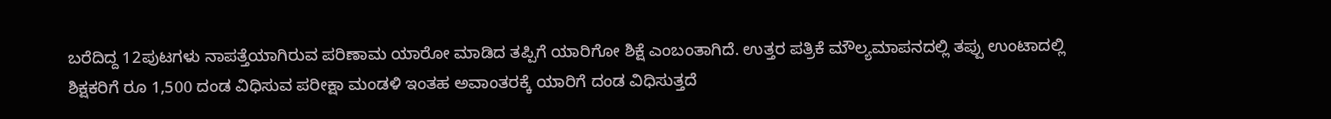ಬರೆದಿದ್ದ 12ಪುಟಗಳು ನಾಪತ್ತೆಯಾಗಿರುವ ಪರಿಣಾಮ ಯಾರೋ ಮಾಡಿದ ತಪ್ಪಿಗೆ ಯಾರಿಗೋ ಶಿಕ್ಷೆ ಎಂಬಂತಾಗಿದೆ. ಉತ್ತರ ಪತ್ರಿಕೆ ಮೌಲ್ಯಮಾಪನದಲ್ಲಿ ತಪ್ಪು ಉಂಟಾದಲ್ಲಿ ಶಿಕ್ಷಕರಿಗೆ ರೂ 1,500 ದಂಡ ವಿಧಿಸುವ ಪರೀಕ್ಷಾ ಮಂಡಳಿ ಇಂತಹ ಅವಾಂತರಕ್ಕೆ ಯಾರಿಗೆ ದಂಡ ವಿಧಿಸುತ್ತದೆ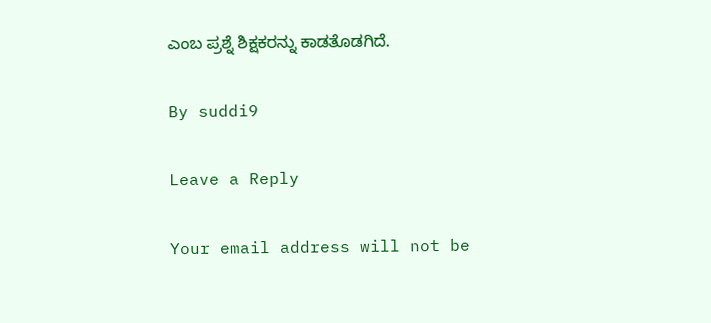ಎಂಬ ಪ್ರಶ್ನೆ ಶಿಕ್ಷಕರನ್ನು ಕಾಡತೊಡಗಿದೆ.

By suddi9

Leave a Reply

Your email address will not be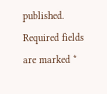published. Required fields are marked *